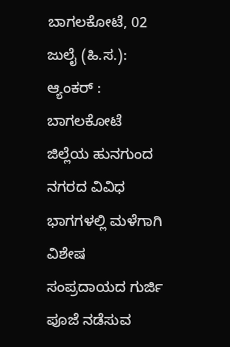ಬಾಗಲಕೋಟೆ, 02 ಜುಲೈ (ಹಿ.ಸ.):
ಆ್ಯಂಕರ್ : ಬಾಗಲಕೋಟೆ ಜಿಲ್ಲೆಯ ಹುನಗುಂದ ನಗರದ ವಿವಿಧ ಭಾಗಗಳಲ್ಲಿ ಮಳೆಗಾಗಿ ವಿಶೇಷ ಸಂಪ್ರದಾಯದ ಗುರ್ಜಿ ಪೂಜೆ ನಡೆಸುವ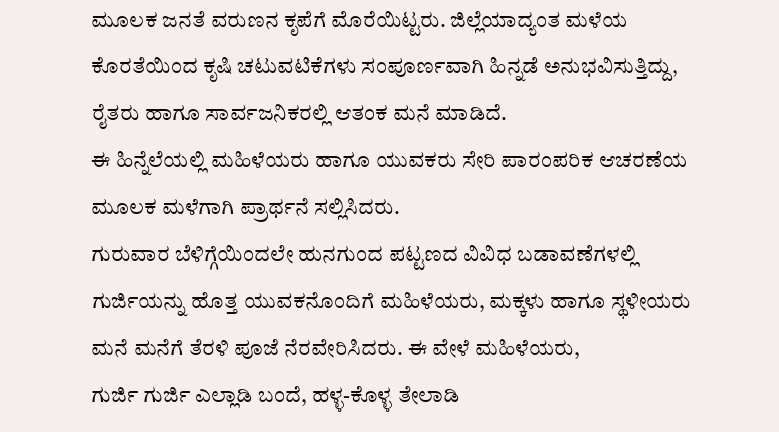ಮೂಲಕ ಜನತೆ ವರುಣನ ಕೃಪೆಗೆ ಮೊರೆಯಿಟ್ಟರು. ಜಿಲ್ಲೆಯಾದ್ಯಂತ ಮಳೆಯ ಕೊರತೆಯಿಂದ ಕೃಷಿ ಚಟುವಟಿಕೆಗಳು ಸಂಪೂರ್ಣವಾಗಿ ಹಿನ್ನಡೆ ಅನುಭವಿಸುತ್ತಿದ್ದು, ರೈತರು ಹಾಗೂ ಸಾರ್ವಜನಿಕರಲ್ಲಿ ಆತಂಕ ಮನೆ ಮಾಡಿದೆ.
ಈ ಹಿನ್ನೆಲೆಯಲ್ಲಿ ಮಹಿಳೆಯರು ಹಾಗೂ ಯುವಕರು ಸೇರಿ ಪಾರಂಪರಿಕ ಆಚರಣೆಯ ಮೂಲಕ ಮಳೆಗಾಗಿ ಪ್ರಾರ್ಥನೆ ಸಲ್ಲಿಸಿದರು.
ಗುರುವಾರ ಬೆಳಿಗ್ಗೆಯಿಂದಲೇ ಹುನಗುಂದ ಪಟ್ಟಣದ ವಿವಿಧ ಬಡಾವಣೆಗಳಲ್ಲಿ ಗುರ್ಜಿಯನ್ನು ಹೊತ್ತ ಯುವಕನೊಂದಿಗೆ ಮಹಿಳೆಯರು, ಮಕ್ಕಳು ಹಾಗೂ ಸ್ಥಳೀಯರು ಮನೆ ಮನೆಗೆ ತೆರಳಿ ಪೂಜೆ ನೆರವೇರಿಸಿದರು. ಈ ವೇಳೆ ಮಹಿಳೆಯರು,
ಗುರ್ಜಿ ಗುರ್ಜಿ ಎಲ್ಲಾಡಿ ಬಂದೆ, ಹಳ್ಳ-ಕೊಳ್ಳ ತೇಲಾಡಿ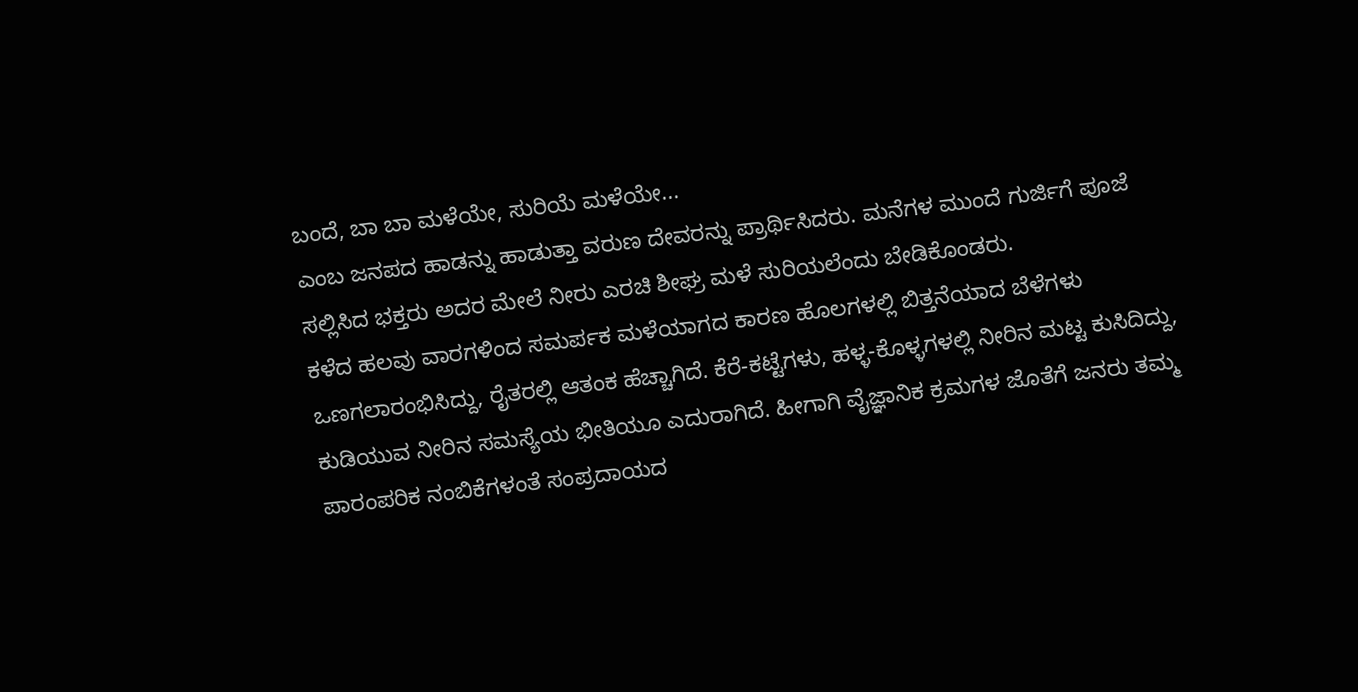ಬಂದೆ, ಬಾ ಬಾ ಮಳೆಯೇ, ಸುರಿಯೆ ಮಳೆಯೇ...
ಎಂಬ ಜನಪದ ಹಾಡನ್ನು ಹಾಡುತ್ತಾ ವರುಣ ದೇವರನ್ನು ಪ್ರಾರ್ಥಿಸಿದರು. ಮನೆಗಳ ಮುಂದೆ ಗುರ್ಜಿಗೆ ಪೂಜೆ ಸಲ್ಲಿಸಿದ ಭಕ್ತರು ಅದರ ಮೇಲೆ ನೀರು ಎರಚಿ ಶೀಘ್ರ ಮಳೆ ಸುರಿಯಲೆಂದು ಬೇಡಿಕೊಂಡರು.
ಕಳೆದ ಹಲವು ವಾರಗಳಿಂದ ಸಮರ್ಪಕ ಮಳೆಯಾಗದ ಕಾರಣ ಹೊಲಗಳಲ್ಲಿ ಬಿತ್ತನೆಯಾದ ಬೆಳೆಗಳು ಒಣಗಲಾರಂಭಿಸಿದ್ದು, ರೈತರಲ್ಲಿ ಆತಂಕ ಹೆಚ್ಚಾಗಿದೆ. ಕೆರೆ-ಕಟ್ಟೆಗಳು, ಹಳ್ಳ-ಕೊಳ್ಳಗಳಲ್ಲಿ ನೀರಿನ ಮಟ್ಟ ಕುಸಿದಿದ್ದು, ಕುಡಿಯುವ ನೀರಿನ ಸಮಸ್ಯೆಯ ಭೀತಿಯೂ ಎದುರಾಗಿದೆ. ಹೀಗಾಗಿ ವೈಜ್ಞಾನಿಕ ಕ್ರಮಗಳ ಜೊತೆಗೆ ಜನರು ತಮ್ಮ ಪಾರಂಪರಿಕ ನಂಬಿಕೆಗಳಂತೆ ಸಂಪ್ರದಾಯದ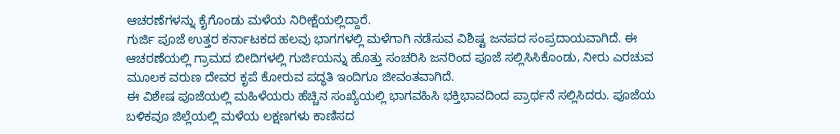ಆಚರಣೆಗಳನ್ನು ಕೈಗೊಂಡು ಮಳೆಯ ನಿರೀಕ್ಷೆಯಲ್ಲಿದ್ದಾರೆ.
ಗುರ್ಜಿ ಪೂಜೆ ಉತ್ತರ ಕರ್ನಾಟಕದ ಹಲವು ಭಾಗಗಳಲ್ಲಿ ಮಳೆಗಾಗಿ ನಡೆಸುವ ವಿಶಿಷ್ಟ ಜನಪದ ಸಂಪ್ರದಾಯವಾಗಿದೆ. ಈ ಆಚರಣೆಯಲ್ಲಿ ಗ್ರಾಮದ ಬೀದಿಗಳಲ್ಲಿ ಗುರ್ಜಿಯನ್ನು ಹೊತ್ತು ಸಂಚರಿಸಿ ಜನರಿಂದ ಪೂಜೆ ಸಲ್ಲಿಸಿಸಿಕೊಂಡು, ನೀರು ಎರಚುವ ಮೂಲಕ ವರುಣ ದೇವರ ಕೃಪೆ ಕೋರುವ ಪದ್ಧತಿ ಇಂದಿಗೂ ಜೀವಂತವಾಗಿದೆ.
ಈ ವಿಶೇಷ ಪೂಜೆಯಲ್ಲಿ ಮಹಿಳೆಯರು ಹೆಚ್ಚಿನ ಸಂಖ್ಯೆಯಲ್ಲಿ ಭಾಗವಹಿಸಿ ಭಕ್ತಿಭಾವದಿಂದ ಪ್ರಾರ್ಥನೆ ಸಲ್ಲಿಸಿದರು. ಪೂಜೆಯ ಬಳಿಕವೂ ಜಿಲ್ಲೆಯಲ್ಲಿ ಮಳೆಯ ಲಕ್ಷಣಗಳು ಕಾಣಿಸದ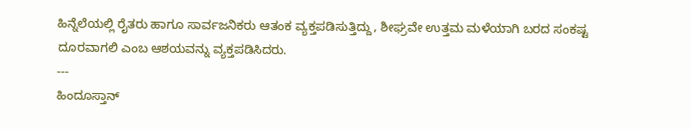ಹಿನ್ನೆಲೆಯಲ್ಲಿ ರೈತರು ಹಾಗೂ ಸಾರ್ವಜನಿಕರು ಆತಂಕ ವ್ಯಕ್ತಪಡಿಸುತ್ತಿದ್ದು, ಶೀಘ್ರವೇ ಉತ್ತಮ ಮಳೆಯಾಗಿ ಬರದ ಸಂಕಷ್ಟ ದೂರವಾಗಲಿ ಎಂಬ ಆಶಯವನ್ನು ವ್ಯಕ್ತಪಡಿಸಿದರು.
---
ಹಿಂದೂಸ್ತಾನ್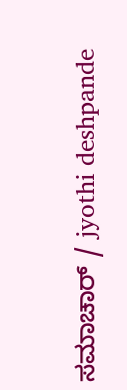ಸಮಾಚಾರ್ / jyothi deshpande